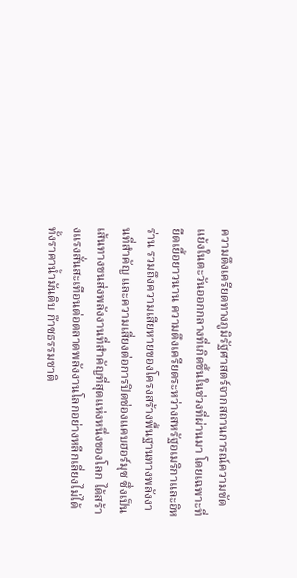ความตึงเครียดทางภูมิรัฐศาสตร์จากสถานการณ์ความขัดแย้งในตะวันออกกลางที่เกิดขึ้นในช่วงที่ผ่านมา โดยเฉพาะที่ยืดเยื้อยาวนาน ความตึงเครียดระหว่างสหรัฐอเมริกาและอิหร่าน รวมถึงความเสียหายของโครงสร้างพื้นฐานทางพลังงานที่สำคัญ และความเสี่ยงต่อการปิดช่องแคบฮอร์มุซ ซึ่งเป็นเส้นทางขนส่งพลังงานที่สำคัญที่สุดแห่งหนึ่งของโลก ได้สร้างแรงสั่นสะเทือนต่อตลาดพลังงานโลกอย่างหลีกเลี่ยงไม่ได้ ทั้งราคาน้ำมันดิบ ก๊าซธรรมชาติ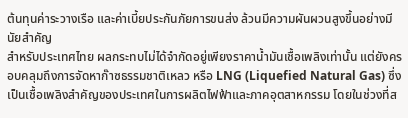ต้นทุนค่าระวางเรือ และค่าเบี้ยประกันภัยการขนส่ง ล้วนมีความผันผวนสูงขึ้นอย่างมีนัยสำคัญ
สำหรับประเทศไทย ผลกระทบไม่ได้จำกัดอยู่เพียงราคาน้ำมันเชื้อเพลิงเท่านั้น แต่ยังครอบคลุมถึงการจัดหาก๊าซธรรมชาติเหลว หรือ LNG (Liquefied Natural Gas) ซึ่งเป็นเชื้อเพลิงสำคัญของประเทศในการผลิตไฟฟ้าและภาคอุตสาหกรรม โดยในช่วงที่ส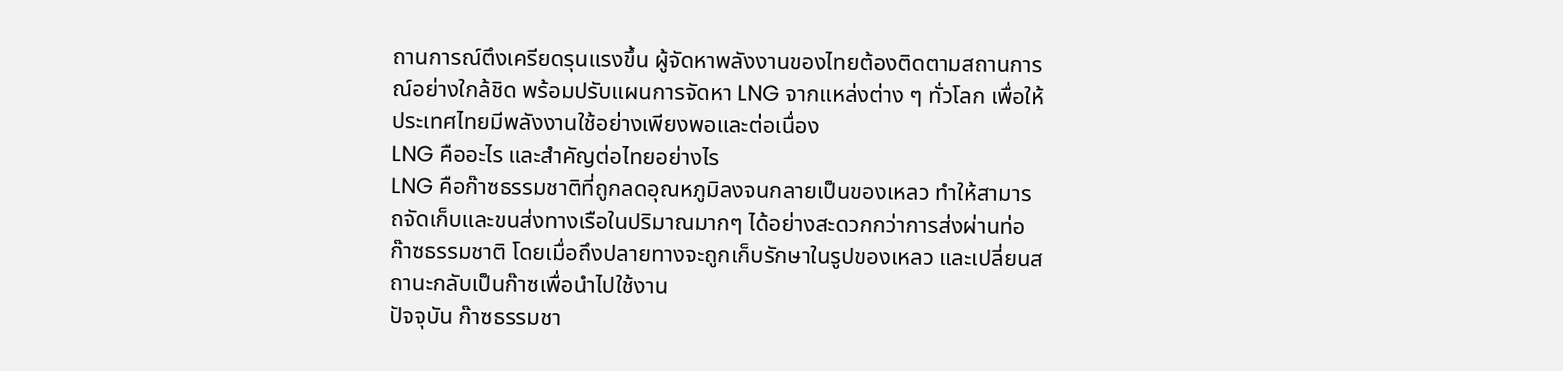ถานการณ์ตึงเครียดรุนแรงขึ้น ผู้จัดหาพลังงานของไทยต้องติดตามสถานการณ์อย่างใกล้ชิด พร้อมปรับแผนการจัดหา LNG จากแหล่งต่าง ๆ ทั่วโลก เพื่อให้ประเทศไทยมีพลังงานใช้อย่างเพียงพอและต่อเนื่อง
LNG คืออะไร และสำคัญต่อไทยอย่างไร
LNG คือก๊าซธรรมชาติที่ถูกลดอุณหภูมิลงจนกลายเป็นของเหลว ทำให้สามารถจัดเก็บและขนส่งทางเรือในปริมาณมากๆ ได้อย่างสะดวกกว่าการส่งผ่านท่อก๊าซธรรมชาติ โดยเมื่อถึงปลายทางจะถูกเก็บรักษาในรูปของเหลว และเปลี่ยนสถานะกลับเป็นก๊าซเพื่อนำไปใช้งาน
ปัจจุบัน ก๊าซธรรมชา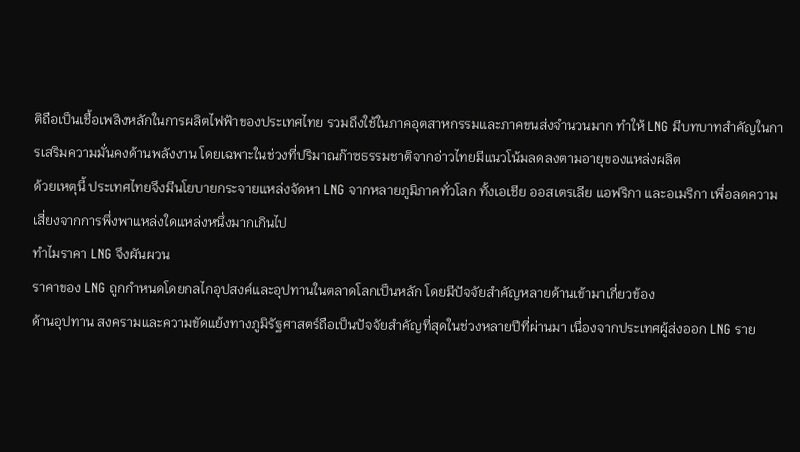ติถือเป็นเชื้อเพลิงหลักในการผลิตไฟฟ้าของประเทศไทย รวมถึงใช้ในภาคอุตสาหกรรมและภาคขนส่งจำนวนมาก ทำให้ LNG มีบทบาทสำคัญในการเสริมความมั่นคงด้านพลังงาน โดยเฉพาะในช่วงที่ปริมาณก๊าซธรรมชาติจากอ่าวไทยมีแนวโน้มลดลงตามอายุของแหล่งผลิต
ด้วยเหตุนี้ ประเทศไทยจึงมีนโยบายกระจายแหล่งจัดหา LNG จากหลายภูมิภาคทั่วโลก ทั้งเอเชีย ออสเตรเลีย แอฟริกา และอเมริกา เพื่อลดความเสี่ยงจากการพึ่งพาแหล่งใดแหล่งหนึ่งมากเกินไป
ทำไมราคา LNG จึงผันผวน
ราคาของ LNG ถูกกำหนดโดยกลไกอุปสงค์และอุปทานในตลาดโลกเป็นหลัก โดยมีปัจจัยสำคัญหลายด้านเข้ามาเกี่ยวข้อง
ด้านอุปทาน สงครามและความขัดแย้งทางภูมิรัฐศาสตร์ถือเป็นปัจจัยสำคัญที่สุดในช่วงหลายปีที่ผ่านมา เนื่องจากประเทศผู้ส่งออก LNG ราย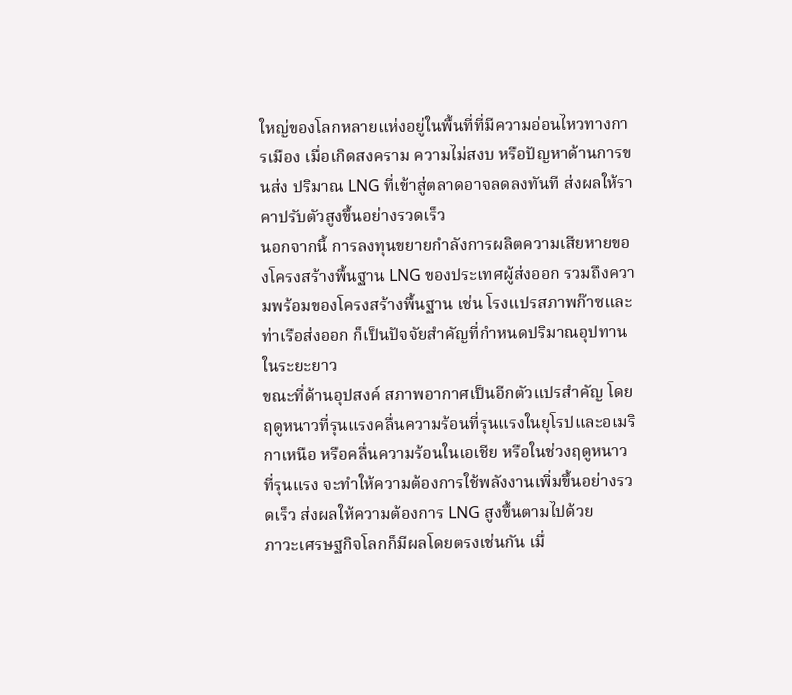ใหญ่ของโลกหลายแห่งอยู่ในพื้นที่ที่มีความอ่อนไหวทางการเมือง เมื่อเกิดสงคราม ความไม่สงบ หรือปัญหาด้านการขนส่ง ปริมาณ LNG ที่เข้าสู่ตลาดอาจลดลงทันที ส่งผลให้ราคาปรับตัวสูงขึ้นอย่างรวดเร็ว
นอกจากนี้ การลงทุนขยายกำลังการผลิตความเสียหายของโครงสร้างพื้นฐาน LNG ของประเทศผู้ส่งออก รวมถึงความพร้อมของโครงสร้างพื้นฐาน เช่น โรงแปรสภาพก๊าซและท่าเรือส่งออก ก็เป็นปัจจัยสำคัญที่กำหนดปริมาณอุปทานในระยะยาว
ขณะที่ด้านอุปสงค์ สภาพอากาศเป็นอีกตัวแปรสำคัญ โดยฤดูหนาวที่รุนแรงคลื่นความร้อนที่รุนแรงในยุโรปและอเมริกาเหนือ หรือคลื่นความร้อนในเอเชีย หรือในช่วงฤดูหนาวที่รุนแรง จะทำให้ความต้องการใช้พลังงานเพิ่มขึ้นอย่างรวดเร็ว ส่งผลให้ความต้องการ LNG สูงขึ้นตามไปด้วย
ภาวะเศรษฐกิจโลกก็มีผลโดยตรงเช่นกัน เมื่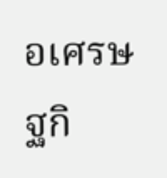อเศรษฐกิ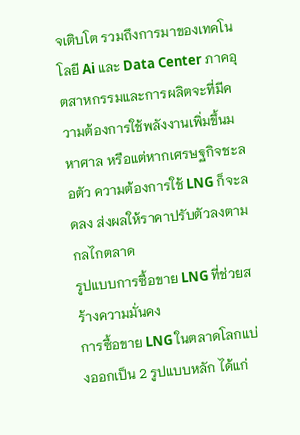จเติบโต รวมถึงการมาของเทคโนโลยี Ai และ Data Center ภาคอุตสาหกรรมและการผลิตจะที่มีความต้องการใช้พลังงานเพิ่มขึ้นมหาศาล หรือแต่หากเศรษฐกิจชะลอตัว ความต้องการใช้ LNG ก็จะลดลง ส่งผลให้ราคาปรับตัวลงตามกลไกตลาด
รูปแบบการซื้อขาย LNG ที่ช่วยสร้างความมั่นคง
การซื้อขาย LNG ในตลาดโลกแบ่งออกเป็น 2 รูปแบบหลัก ได้แก่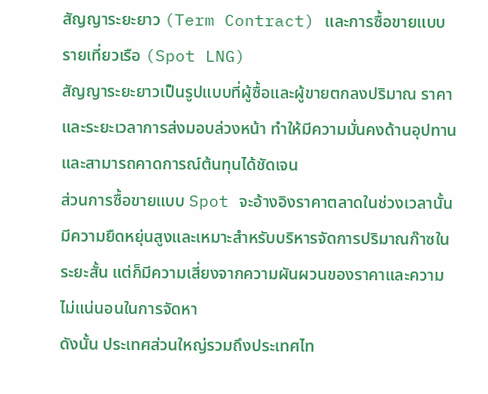สัญญาระยะยาว (Term Contract) และการซื้อขายแบบรายเที่ยวเรือ (Spot LNG)
สัญญาระยะยาวเป็นรูปแบบที่ผู้ซื้อและผู้ขายตกลงปริมาณ ราคา และระยะเวลาการส่งมอบล่วงหน้า ทำให้มีความมั่นคงด้านอุปทานและสามารถคาดการณ์ต้นทุนได้ชัดเจน
ส่วนการซื้อขายแบบ Spot จะอ้างอิงราคาตลาดในช่วงเวลานั้น มีความยืดหยุ่นสูงและเหมาะสำหรับบริหารจัดการปริมาณก๊าซในระยะสั้น แต่ก็มีความเสี่ยงจากความผันผวนของราคาและความไม่แน่นอนในการจัดหา
ดังนั้น ประเทศส่วนใหญ่รวมถึงประเทศไท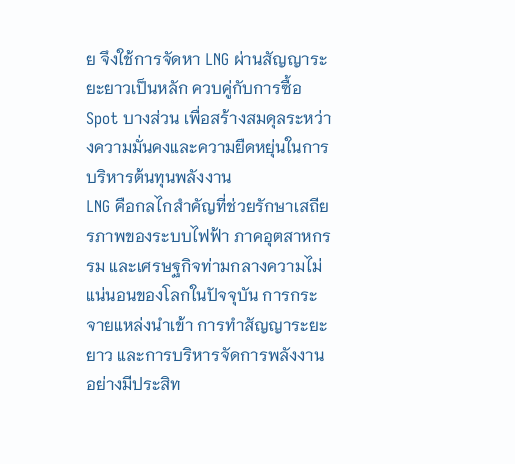ย จึงใช้การจัดหา LNG ผ่านสัญญาระยะยาวเป็นหลัก ควบคู่กับการซื้อ Spot บางส่วน เพื่อสร้างสมดุลระหว่างความมั่นคงและความยืดหยุ่นในการบริหารต้นทุนพลังงาน
LNG คือกลไกสำคัญที่ช่วยรักษาเสถียรภาพของระบบไฟฟ้า ภาคอุตสาหกรรม และเศรษฐกิจท่ามกลางความไม่แน่นอนของโลกในปัจจุบัน การกระจายแหล่งนำเข้า การทำสัญญาระยะยาว และการบริหารจัดการพลังงานอย่างมีประสิท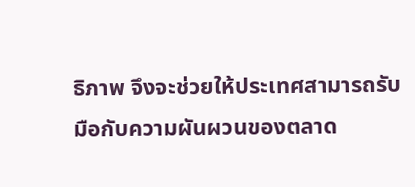ธิภาพ จึงจะช่วยให้ประเทศสามารถรับมือกับความผันผวนของตลาด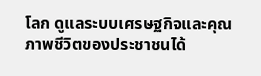โลก ดูแลระบบเศรษฐกิจและคุณภาพชีวิตของประชาชนได้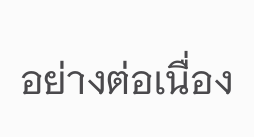อย่างต่อเนื่อง